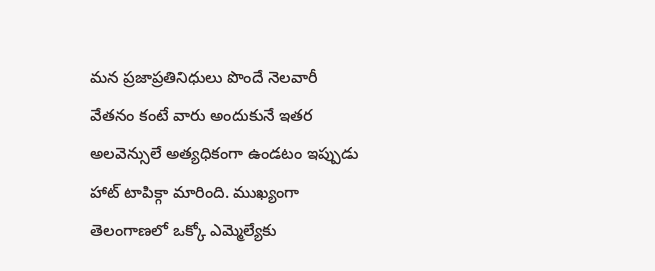మన ప్రజాప్రతినిధులు పొందే నెలవారీ వేతనం కంటే వారు అందుకునే ఇతర అలవెన్సులే అత్యధికంగా ఉండటం ఇప్పుడు హాట్ టాపిక్గా మారింది. ముఖ్యంగా తెలంగాణలో ఒక్కో ఎమ్మెల్యేకు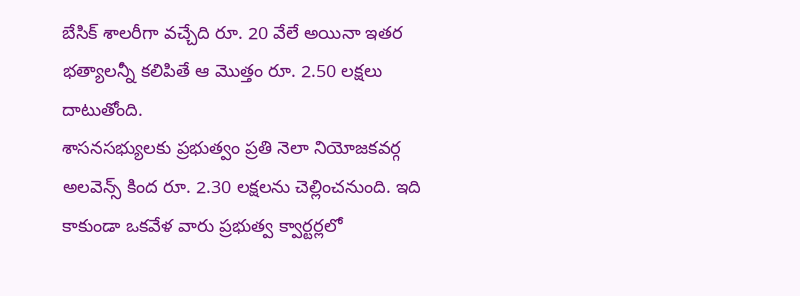బేసిక్ శాలరీగా వచ్చేది రూ. 20 వేలే అయినా ఇతర భత్యాలన్నీ కలిపితే ఆ మొత్తం రూ. 2.50 లక్షలు దాటుతోంది.
శాసనసభ్యులకు ప్రభుత్వం ప్రతి నెలా నియోజకవర్గ అలవెన్స్ కింద రూ. 2.30 లక్షలను చెల్లించనుంది. ఇది కాకుండా ఒకవేళ వారు ప్రభుత్వ క్వార్టర్లలో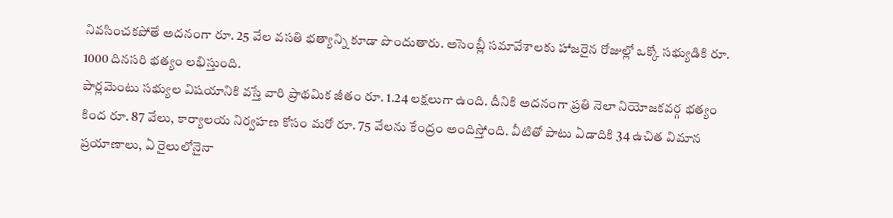నివసించకపోతే అదనంగా రూ. 25 వేల వసతి భత్యాన్ని కూడా పొందుతారు. అసెంబ్లీ సమావేశాలకు హాజరైన రోజుల్లో ఒక్కో సభ్యుడికి రూ. 1000 దినసరి భత్యం లభిస్తుంది.
పార్లమెంటు సభ్యుల విషయానికి వస్తే వారి ప్రాథమిక జీతం రూ. 1.24 లక్షలుగా ఉంది. దీనికి అదనంగా ప్రతి నెలా నియోజకవర్గ భత్యం కింద రూ. 87 వేలు, కార్యాలయ నిర్వహణ కోసం మరో రూ. 75 వేలను కేంద్రం అందిస్తోంది. వీటితో పాటు ఏడాదికి 34 ఉచిత విమాన ప్రయాణాలు, ఏ రైలులోనైనా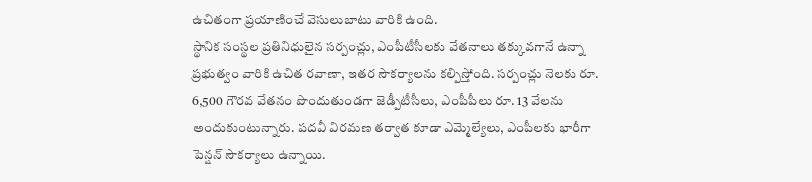ఉచితంగా ప్రయాణించే వెసులుబాటు వారికి ఉంది.
స్థానిక సంస్థల ప్రతినిధులైన సర్పంచ్లు, ఎంపీటీసీలకు వేతనాలు తక్కువగానే ఉన్నా ప్రభుత్వం వారికి ఉచిత రవాణా, ఇతర సౌకర్యాలను కల్పిస్తోంది. సర్పంచ్లు నెలకు రూ. 6,500 గౌరవ వేతనం పొందుతుండగా జెడ్పీటీసీలు, ఎంపీపీలు రూ. 13 వేలను అందుకుంటున్నారు. పదవీ విరమణ తర్వాత కూడా ఎమ్మెల్యేలు, ఎంపీలకు భారీగా పెన్షన్ సౌకర్యాలు ఉన్నాయి.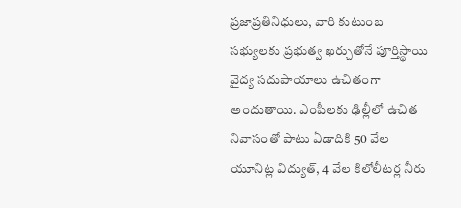ప్రజాప్రతినిధులు, వారి కుటుంబ సభ్యులకు ప్రభుత్వ ఖర్చుతోనే పూర్తిస్థాయి వైద్య సదుపాయాలు ఉచితంగా అందుతాయి. ఎంపీలకు ఢిల్లీలో ఉచిత నివాసంతో పాటు ఏడాదికి 50 వేల యూనిట్ల విద్యుత్, 4 వేల కిలోలీటర్ల నీరు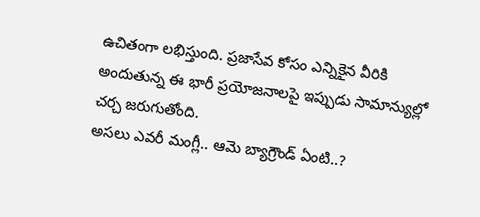ఉచితంగా లభిస్తుంది. ప్రజాసేవ కోసం ఎన్నికైన వీరికి అందుతున్న ఈ భారీ ప్రయోజనాలపై ఇప్పుడు సామాన్యుల్లో చర్చ జరుగుతోంది.
అసలు ఎవరీ మంగ్లీ.. ఆమె బ్యాగ్రౌండ్ ఏంటి..?